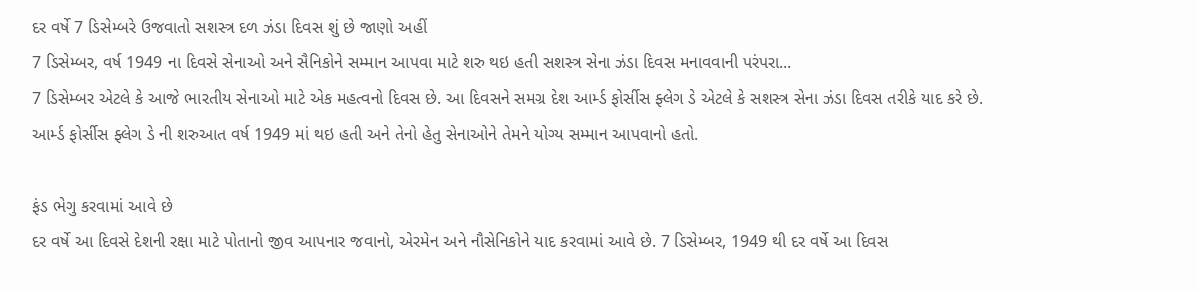દર વર્ષે 7 ડિસેમ્બરે ઉજવાતો સશસ્ત્ર દળ ઝંડા દિવસ શું છે જાણો અહીં
7 ડિસેમ્બર, વર્ષ 1949 ના દિવસે સેનાઓ અને સૈનિકોને સમ્માન આપવા માટે શરુ થઇ હતી સશસ્ત્ર સેના ઝંડા દિવસ મનાવવાની પરંપરા...
7 ડિસેમ્બર એટલે કે આજે ભારતીય સેનાઓ માટે એક મહત્વનો દિવસ છે. આ દિવસને સમગ્ર દેશ આર્મ્ડ ફોર્સીસ ફ્લેગ ડે એટલે કે સશસ્ત્ર સેના ઝંડા દિવસ તરીકે યાદ કરે છે. આર્મ્ડ ફોર્સીસ ફ્લેગ ડે ની શરુઆત વર્ષ 1949 માં થઇ હતી અને તેનો હેતુ સેનાઓને તેમને યોગ્ય સમ્માન આપવાનો હતો.

ફંડ ભેગુ કરવામાં આવે છે
દર વર્ષે આ દિવસે દેશની રક્ષા માટે પોતાનો જીવ આપનાર જવાનો, એરમેન અને નૌસેનિકોને યાદ કરવામાં આવે છે. 7 ડિસેમ્બર, 1949 થી દર વર્ષે આ દિવસ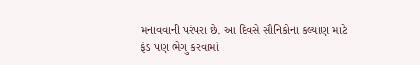મનાવવાની પરંપરા છે. આ દિવસે સૌનિકોના કલ્યાણ માટે ફંડ પણ ભેગુ કરવામાં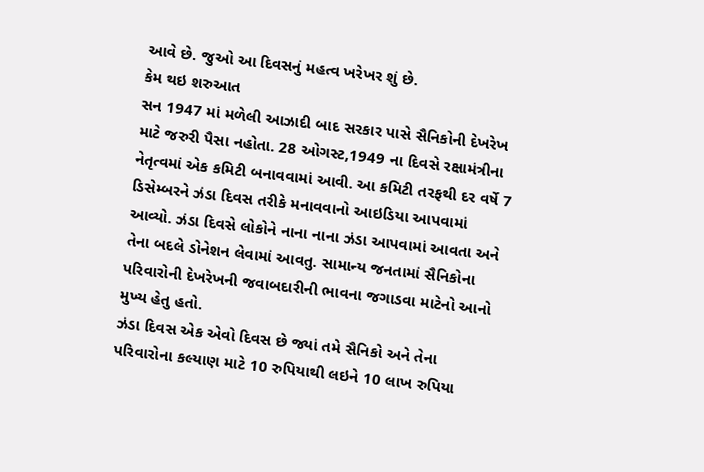આવે છે. જુઓ આ દિવસનું મહત્વ ખરેખર શું છે.
કેમ થઇ શરુઆત
સન 1947 માં મળેલી આઝાદી બાદ સરકાર પાસે સૈનિકોની દેખરેખ માટે જરુરી પૈસા નહોતા. 28 ઓગસ્ટ,1949 ના દિવસે રક્ષામંત્રીના નેતૃત્વમાં એક કમિટી બનાવવામાં આવી. આ કમિટી તરફથી દર વર્ષે 7 ડિસેમ્બરને ઝંડા દિવસ તરીકે મનાવવાનો આઇડિયા આપવામાં આવ્યો. ઝંડા દિવસે લોકોને નાના નાના ઝંડા આપવામાં આવતા અને તેના બદલે ડોનેશન લેવામાં આવતુ. સામાન્ય જનતામાં સૈનિકોના પરિવારોની દેખરેખની જવાબદારીની ભાવના જગાડવા માટેનો આનો મુખ્ય હેતુ હતો.
ઝંડા દિવસ એક એવો દિવસ છે જ્યાં તમે સૈનિકો અને તેના પરિવારોના કલ્યાણ માટે 10 રુપિયાથી લઇને 10 લાખ રુપિયા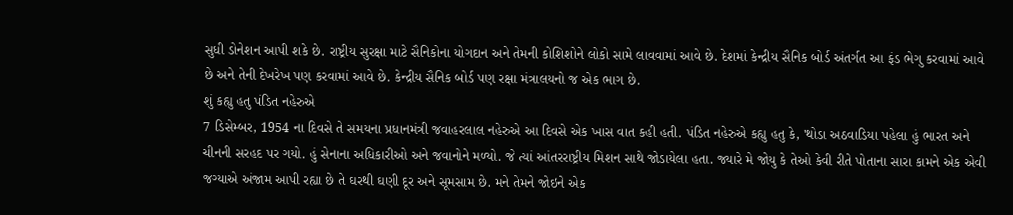સુધી ડોનેશન આપી શકે છે. રાષ્ટ્રીય સુરક્ષા માટે સૈનિકોના યોગદાન અને તેમની કોશિશોને લોકો સામે લાવવામાં આવે છે. દેશમાં કેન્દ્રીય સૈનિક બોર્ડ અંતર્ગત આ ફંડ ભેગુ કરવામાં આવે છે અને તેની દેખરેખ પણ કરવામાં આવે છે. કેન્દ્રીય સૈનિક બોર્ડ પણ રક્ષા મંત્રાલયનો જ એક ભાગ છે.
શું કહ્યુ હતુ પંડિત નહેરુએ
7 ડિસેમ્બર, 1954 ના દિવસે તે સમયના પ્રધાનમંત્રી જવાહરલાલ નહેરુએ આ દિવસે એક ખાસ વાત કહી હતી. પંડિત નહેરુએ કહ્યુ હતુ કે, 'થોડા અઠવાડિયા પહેલા હું ભારત અને ચીનની સરહદ પર ગયો. હું સેનાના અધિકારીઓ અને જવાનોને મળ્યો. જે ત્યાં આંતરરાષ્ટ્રીય મિશન સાથે જોડાયેલા હતા. જ્યારે મે જોયુ કે તેઓ કેવી રીતે પોતાના સારા કામને એક એવી જગ્યાએ અંજામ આપી રહ્યા છે તે ઘરથી ઘણી દૂર અને સૂમસામ છે. મને તેમને જોઇને એક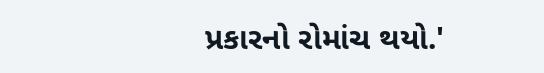પ્રકારનો રોમાંચ થયો.'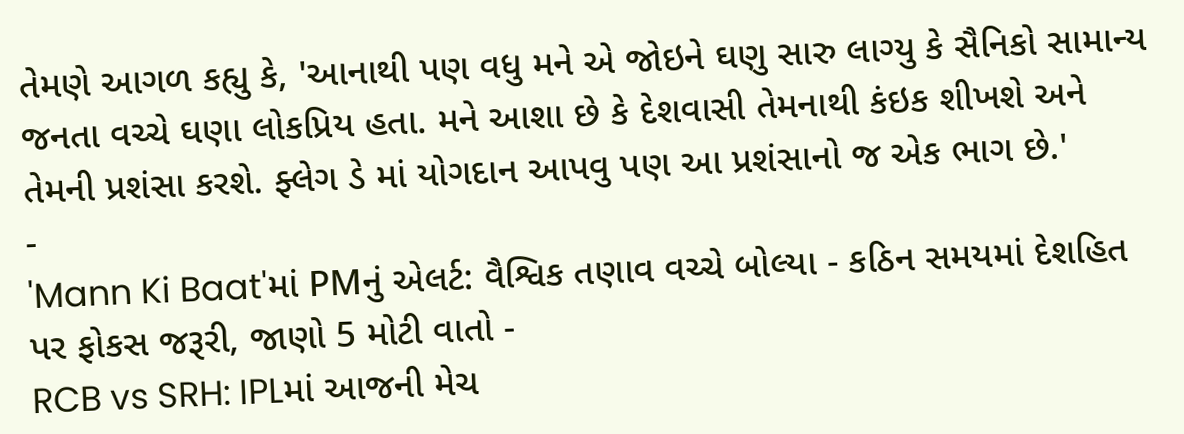તેમણે આગળ કહ્યુ કે, 'આનાથી પણ વધુ મને એ જોઇને ઘણુ સારુ લાગ્યુ કે સૈનિકો સામાન્ય જનતા વચ્ચે ઘણા લોકપ્રિય હતા. મને આશા છે કે દેશવાસી તેમનાથી કંઇક શીખશે અને તેમની પ્રશંસા કરશે. ફ્લેગ ડે માં યોગદાન આપવુ પણ આ પ્રશંસાનો જ એક ભાગ છે.'
-
'Mann Ki Baat'માં PMનું એલર્ટ: વૈશ્વિક તણાવ વચ્ચે બોલ્યા - કઠિન સમયમાં દેશહિત પર ફોકસ જરૂરી, જાણો 5 મોટી વાતો -
RCB vs SRH: IPLમાં આજની મેચ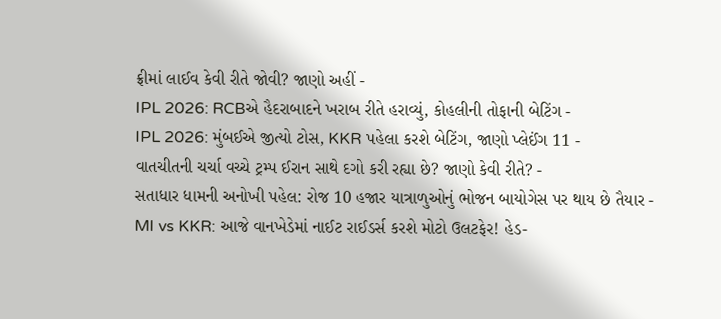ફ્રીમાં લાઈવ કેવી રીતે જોવી? જાણો અહીં -
IPL 2026: RCBએ હૈદરાબાદને ખરાબ રીતે હરાવ્યું, કોહલીની તોફાની બેટિંગ -
IPL 2026: મુંબઈએ જીત્યો ટોસ, KKR પહેલા કરશે બેટિંગ, જાણો પ્લેઈંગ 11 -
વાતચીતની ચર્ચા વચ્ચે ટ્રમ્પ ઈરાન સાથે દગો કરી રહ્યા છે? જાણો કેવી રીતે? -
સતાધાર ધામની અનોખી પહેલ: રોજ 10 હજાર યાત્રાળુઓનું ભોજન બાયોગેસ પર થાય છે તૈયાર -
MI vs KKR: આજે વાનખેડેમાં નાઈટ રાઈડર્સ કરશે મોટો ઉલટફેર! હેડ-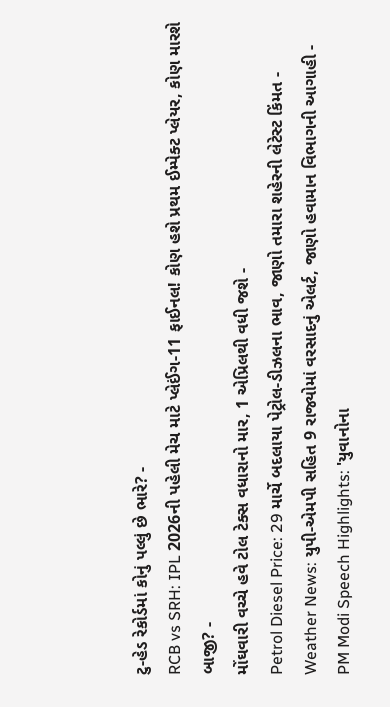ટુ-હેડ રેકોર્ડમાં કોનું પલ્લું છે ભારે? -
RCB vs SRH: IPL 2026ની પહેલી મેચ માટે પ્લેઈંગ-11 ફાઈનલ! કોણ હશે પ્રથમ ઈમ્પેક્ટ પ્લેયર, કોણ મારશે બાજી? -
મોંઘવારી વચ્ચે હવે ટોલ ટેક્સ વધારાનો માર, 1 એપ્રિલથી વધી જશે -
Petrol Diesel Price: 29 માર્ચે બદલાયા પેટ્રોલ-ડીઝલના ભાવ, જાણો તમારા શહેરની લેટેસ્ટ કિંમત -
Weather News: યુપી-એમપી સહિત 9 રાજ્યોમાં વરસાદનું એલર્ટ, જાણો હવામાન વિભાગની આગાહી -
PM Modi Speech Highlights: 'યુવાનોના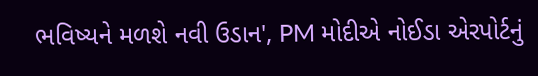ભવિષ્યને મળશે નવી ઉડાન', PM મોદીએ નોઈડા એરપોર્ટનું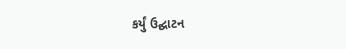કર્યું ઉદ્ઘાટન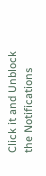Click it and Unblock the Notifications